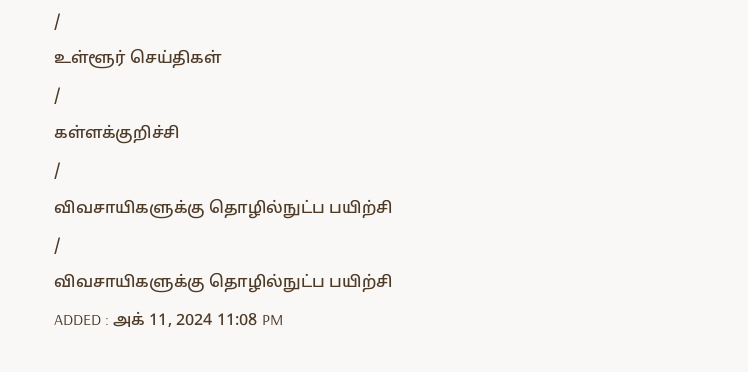/
உள்ளூர் செய்திகள்
/
கள்ளக்குறிச்சி
/
விவசாயிகளுக்கு தொழில்நுட்ப பயிற்சி
/
விவசாயிகளுக்கு தொழில்நுட்ப பயிற்சி
ADDED : அக் 11, 2024 11:08 PM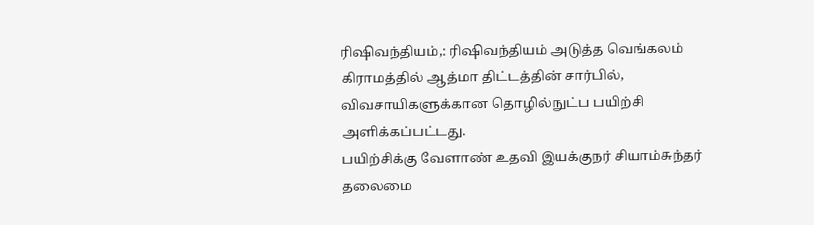ரிஷிவந்தியம்,: ரிஷிவந்தியம் அடுத்த வெங்கலம் கிராமத்தில் ஆத்மா திட்டத்தின் சார்பில், விவசாயிகளுக்கான தொழில்நுட்ப பயிற்சி அளிக்கப்பட்டது.
பயிற்சிக்கு வேளாண் உதவி இயக்குநர் சியாம்சுந்தர் தலைமை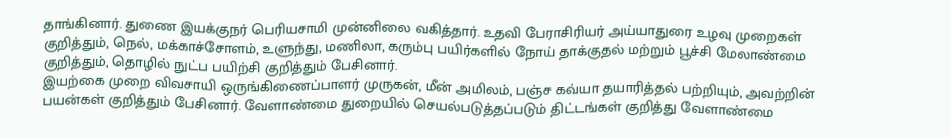தாங்கினார். துணை இயக்குநர் பெரியசாமி முன்னிலை வகித்தார். உதவி பேராசிரியர் அய்யாதுரை உழவு முறைகள் குறித்தும், நெல், மக்காச்சோளம், உளுந்து, மணிலா, கரும்பு பயிர்களில் நோய் தாக்குதல் மற்றும் பூச்சி மேலாண்மை குறித்தும், தொழில் நுட்ப பயிற்சி குறித்தும் பேசினார்.
இயற்கை முறை விவசாயி ஒருங்கிணைப்பாளர் முருகன், மீன் அமிலம், பஞ்ச கவ்யா தயாரித்தல் பற்றியும், அவற்றின் பயன்கள் குறித்தும் பேசினார். வேளாண்மை துறையில் செயல்படுத்தப்படும் திட்டங்கள் குறித்து வேளாண்மை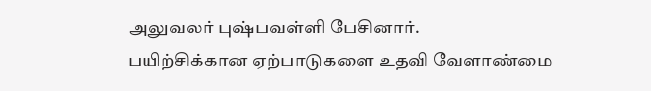அலுவலர் புஷ்பவள்ளி பேசினார்.
பயிற்சிக்கான ஏற்பாடுகளை உதவி வேளாண்மை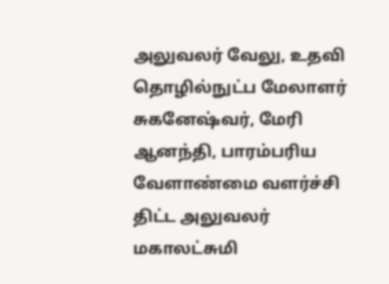அலுவலர் வேலு, உதவி தொழில்நுட்ப மேலாளர் சுகனேஷ்வர், மேரி ஆனந்தி, பாரம்பரிய வேளாண்மை வளர்ச்சி திட்ட அலுவலர் மகாலட்சுமி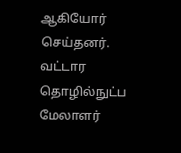ஆகியோர் செய்தனர்.
வட்டார தொழில்நுட்ப மேலாளர்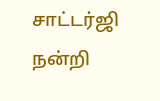சாட்டர்ஜி நன்றி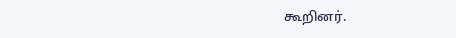கூறினர்.